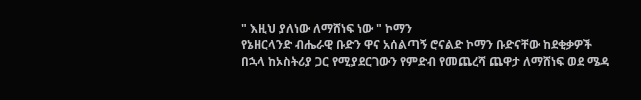" እዚህ ያለነው ለማሸነፍ ነው " ኮማን
የኔዘርላንድ ብሔራዊ ቡድን ዋና አሰልጣኝ ሮናልድ ኮማን ቡድናቸው ከደቂቃዎች በኋላ ከኦስትሪያ ጋር የሚያደርገውን የምድብ የመጨረሻ ጨዋታ ለማሸነፍ ወደ ሜዳ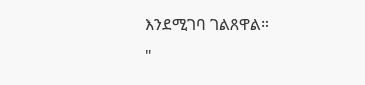እንደሚገባ ገልጸዋል።
"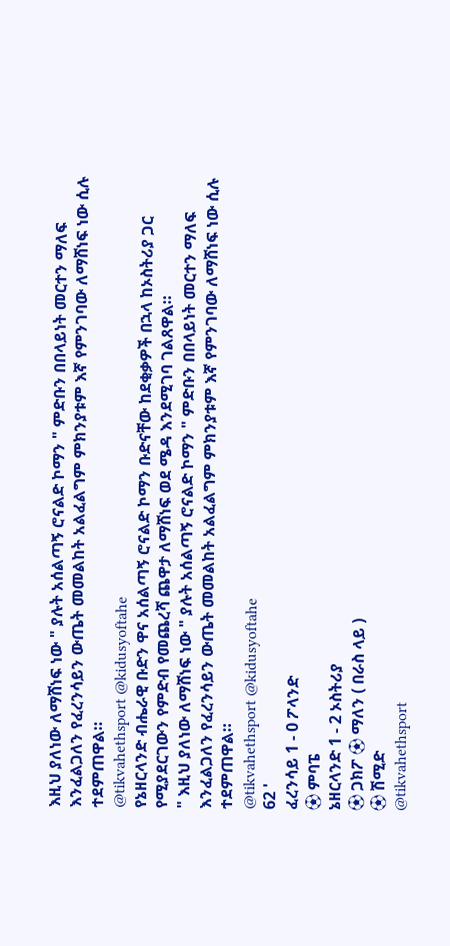እዚህ ያለነው ለማሸነፍ ነው " ያሉት አሰልጣኝ ሮናልድ ኮማን " ምድቡን በበላይነት መርተን ማለፍ እንፈልጋለን የፈረንሳይን ውጤት መመልከት አልፈልግም ምክንያቱም እኛ የምንገባው ለማሸነፍ ነው ሲሉ ተደምጠዋል።
@tikvahethsport @kidusyoftahe
የኔዘርላንድ ብሔራዊ ቡድን ዋና አሰልጣኝ ሮናልድ ኮማን ቡድናቸው ከደቂቃዎች በኋላ ከኦስትሪያ ጋር የሚያደርገውን የምድብ የመጨረሻ ጨዋታ ለማሸነፍ ወደ ሜዳ እንደሚገባ ገልጸዋል።
" እዚህ ያለነው ለማሸነፍ ነው " ያሉት አሰልጣኝ ሮናልድ ኮማን " ምድቡን በበላይነት መርተን ማለፍ እንፈልጋለን የፈረንሳይን ውጤት መመልከት አልፈልግም ምክንያቱም እኛ የምንገባው ለማሸነፍ ነው ሲሉ ተደምጠዋል።
@tikvahethsport @kidusyoftahe
62 '
ፈረንሳይ 1 - 0 ፖላንድ
⚽ ምባፔ
ኔዘርላንድ 1 - 2 ኦስትሪያ
⚽ ጋክፖ ⚽ ማለን ( በራስ ላይ )
⚽ ሽሚድ
@tikvahethsport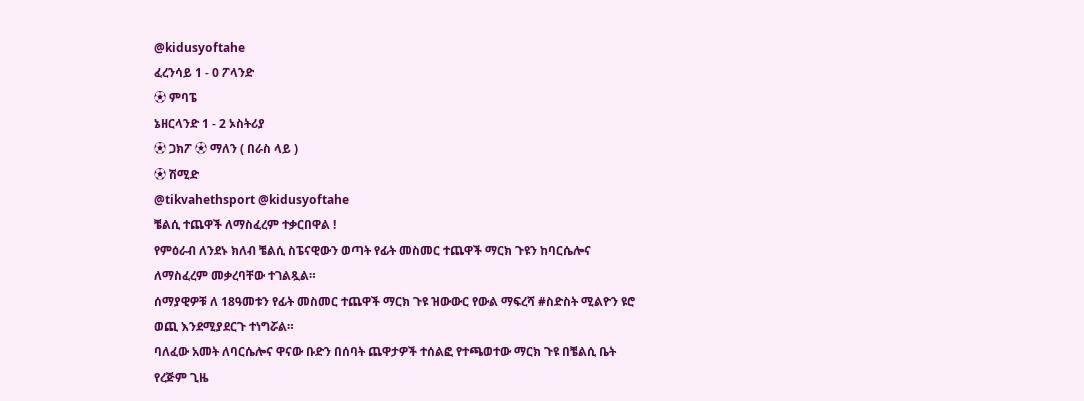@kidusyoftahe
ፈረንሳይ 1 - 0 ፖላንድ
⚽ ምባፔ
ኔዘርላንድ 1 - 2 ኦስትሪያ
⚽ ጋክፖ ⚽ ማለን ( በራስ ላይ )
⚽ ሽሚድ
@tikvahethsport @kidusyoftahe
ቼልሲ ተጨዋች ለማስፈረም ተቃርበዋል !
የምዕራብ ለንደኑ ክለብ ቼልሲ ስፔናዊውን ወጣት የፊት መስመር ተጨዋች ማርክ ጉዩን ከባርሴሎና ለማስፈረም መቃረባቸው ተገልጿል።
ሰማያዊዎቹ ለ 18ዓመቱን የፊት መስመር ተጨዋች ማርክ ጉዩ ዝውውር የውል ማፍረሻ #ስድስት ሚልዮን ዩሮ ወጪ እንደሚያደርጉ ተነግሯል።
ባለፈው አመት ለባርሴሎና ዋናው ቡድን በሰባት ጨዋታዎች ተሰልፎ የተጫወተው ማርክ ጉዩ በቼልሲ ቤት የረጅም ጊዜ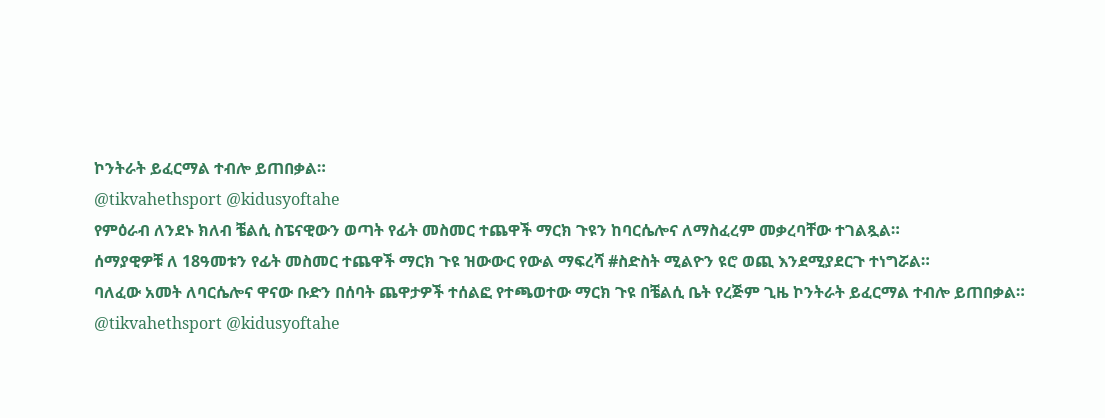ኮንትራት ይፈርማል ተብሎ ይጠበቃል።
@tikvahethsport @kidusyoftahe
የምዕራብ ለንደኑ ክለብ ቼልሲ ስፔናዊውን ወጣት የፊት መስመር ተጨዋች ማርክ ጉዩን ከባርሴሎና ለማስፈረም መቃረባቸው ተገልጿል።
ሰማያዊዎቹ ለ 18ዓመቱን የፊት መስመር ተጨዋች ማርክ ጉዩ ዝውውር የውል ማፍረሻ #ስድስት ሚልዮን ዩሮ ወጪ እንደሚያደርጉ ተነግሯል።
ባለፈው አመት ለባርሴሎና ዋናው ቡድን በሰባት ጨዋታዎች ተሰልፎ የተጫወተው ማርክ ጉዩ በቼልሲ ቤት የረጅም ጊዜ ኮንትራት ይፈርማል ተብሎ ይጠበቃል።
@tikvahethsport @kidusyoftahe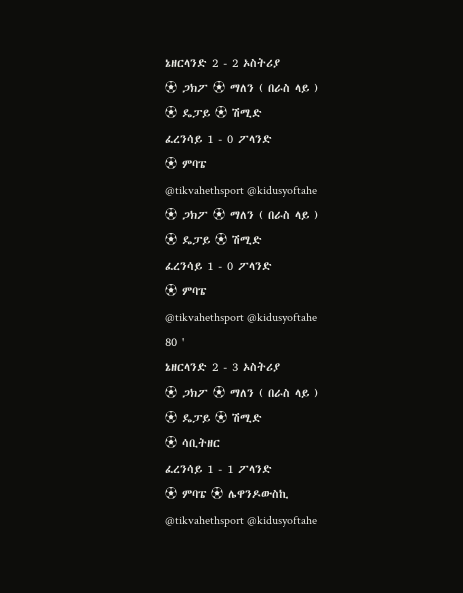ኔዘርላንድ 2 - 2 ኦስትሪያ
⚽ ጋክፖ ⚽ ማለን ( በራስ ላይ )
⚽ ዴፓይ ⚽ ሽሚድ
ፈረንሳይ 1 - 0 ፖላንድ
⚽ ምባፔ
@tikvahethsport @kidusyoftahe
⚽ ጋክፖ ⚽ ማለን ( በራስ ላይ )
⚽ ዴፓይ ⚽ ሽሚድ
ፈረንሳይ 1 - 0 ፖላንድ
⚽ ምባፔ
@tikvahethsport @kidusyoftahe
80 '
ኔዘርላንድ 2 - 3 ኦስትሪያ
⚽ ጋክፖ ⚽ ማለን ( በራስ ላይ )
⚽ ዴፓይ ⚽ ሽሚድ
⚽ ሳቢትዘር
ፈረንሳይ 1 - 1 ፖላንድ
⚽ ምባፔ ⚽ ሌዋንዶውስኪ
@tikvahethsport @kidusyoftahe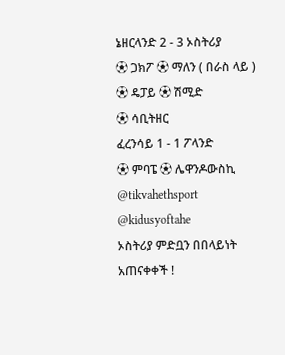ኔዘርላንድ 2 - 3 ኦስትሪያ
⚽ ጋክፖ ⚽ ማለን ( በራስ ላይ )
⚽ ዴፓይ ⚽ ሽሚድ
⚽ ሳቢትዘር
ፈረንሳይ 1 - 1 ፖላንድ
⚽ ምባፔ ⚽ ሌዋንዶውስኪ
@tikvahethsport @kidusyoftahe
ኦስትሪያ ምድቧን በበላይነት አጠናቀቀች !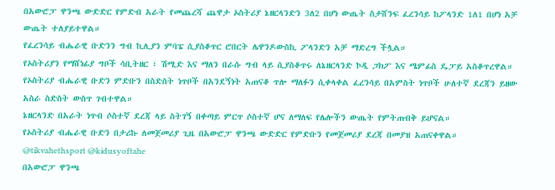በአውሮፓ ዋንጫ ውድድር የምድብ አራት የመጨረሻ ጨዋታ ኦስትሪያ ኔዘርላንድን 3ለ2 በሆነ ውጤት ስታሸንፍ ፈረንሳይ ከፖላንድ 1ለ1 በሆነ አቻ ውጤት ተለያይተዋል።
የፈረንሳይ ብሔራዊ ቡድንን ግብ ኪሊያን ምባፔ ሲያስቆጥር ሮበርት ሌዋንዶውስኪ ፖላንድን አቻ ማድረግ ችሏል።
የኦስትሪያን የማሸነፊያ ግቦች ሳቢትዘር ፣ ሽሚድ እና ማለን በራሱ ግብ ላይ ሲያስቆጥሩ ለኔዘርላንድ ኮዲ ጋክፖ እና ሜምፊስ ዴፓይ አስቆጥረዋል።
የኦስትሪያ ብሔራዊ ቡድን ምድቡን በስድስት ነጥቦች በአንደኝነት አጠናቆ ጥሎ ማለፉን ሲቀላቀል ፈረንሳይ በአምስት ነጥቦች ሁለተኛ ደረጃን ይዘው አስራ ስድስት ውስጥ ገብተዋል።
ኔዘርላንድ በአራት ነጥብ ሶስተኛ ደረጃ ላይ ስትገኝ በቀጣይ ምርጥ ሶስተኛ ሆና ለማለፍ የሌሎችን ውጤት የምትጠብቅ ይሆናል።
የኦስትሪያ ብሔራዊ ቡድን በታሪኩ ለመጀመሪያ ጊዜ በአውሮፓ ዋንጫ ውድድር የምድቡን የመጀመሪያ ደረጃ በመያዝ አጠናቀዋል።
@tikvahethsport @kidusyoftahe
በአውሮፓ ዋንጫ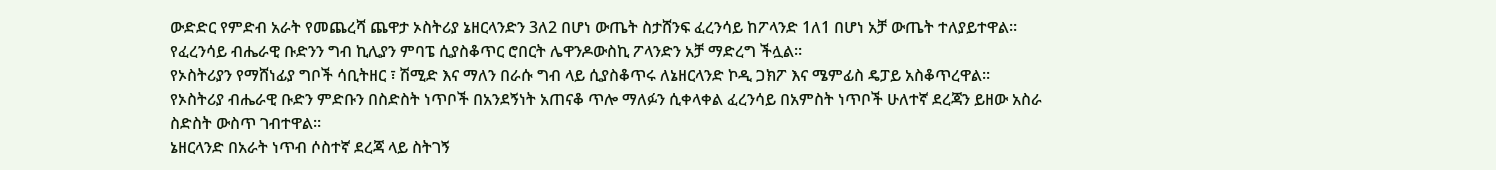ውድድር የምድብ አራት የመጨረሻ ጨዋታ ኦስትሪያ ኔዘርላንድን 3ለ2 በሆነ ውጤት ስታሸንፍ ፈረንሳይ ከፖላንድ 1ለ1 በሆነ አቻ ውጤት ተለያይተዋል።
የፈረንሳይ ብሔራዊ ቡድንን ግብ ኪሊያን ምባፔ ሲያስቆጥር ሮበርት ሌዋንዶውስኪ ፖላንድን አቻ ማድረግ ችሏል።
የኦስትሪያን የማሸነፊያ ግቦች ሳቢትዘር ፣ ሽሚድ እና ማለን በራሱ ግብ ላይ ሲያስቆጥሩ ለኔዘርላንድ ኮዲ ጋክፖ እና ሜምፊስ ዴፓይ አስቆጥረዋል።
የኦስትሪያ ብሔራዊ ቡድን ምድቡን በስድስት ነጥቦች በአንደኝነት አጠናቆ ጥሎ ማለፉን ሲቀላቀል ፈረንሳይ በአምስት ነጥቦች ሁለተኛ ደረጃን ይዘው አስራ ስድስት ውስጥ ገብተዋል።
ኔዘርላንድ በአራት ነጥብ ሶስተኛ ደረጃ ላይ ስትገኝ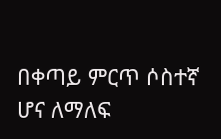በቀጣይ ምርጥ ሶስተኛ ሆና ለማለፍ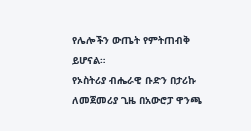የሌሎችን ውጤት የምትጠብቅ ይሆናል።
የኦስትሪያ ብሔራዊ ቡድን በታሪኩ ለመጀመሪያ ጊዜ በአውሮፓ ዋንጫ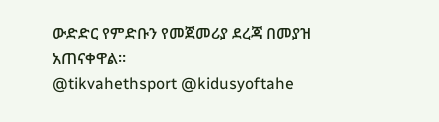ውድድር የምድቡን የመጀመሪያ ደረጃ በመያዝ አጠናቀዋል።
@tikvahethsport @kidusyoftahe